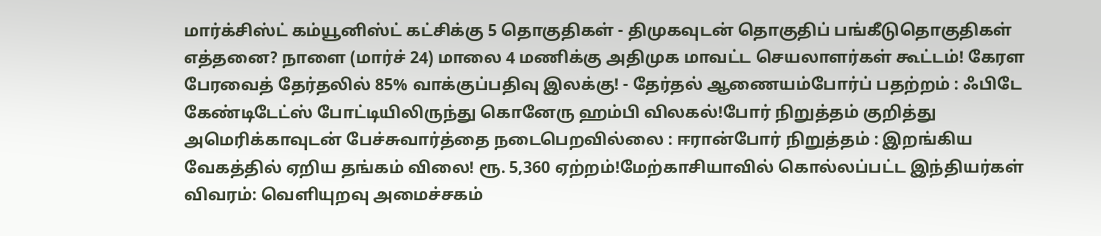மார்க்சிஸ்ட் கம்யூனிஸ்ட் கட்சிக்கு 5 தொகுதிகள் - திமுகவுடன் தொகுதிப் பங்கீடுதொகுதிகள் எத்தனை? நாளை (மார்ச் 24) மாலை 4 மணிக்கு அதிமுக மாவட்ட செயலாளர்கள் கூட்டம்! கேரள பேரவைத் தேர்தலில் 85% வாக்குப்பதிவு இலக்கு! - தேர்தல் ஆணையம்போர்ப் பதற்றம் : ஃபிடே கேண்டிடேட்ஸ் போட்டியிலிருந்து கொனேரு ஹம்பி விலகல்!போர் நிறுத்தம் குறித்து அமெரிக்காவுடன் பேச்சுவார்த்தை நடைபெறவில்லை : ஈரான்போர் நிறுத்தம் : இறங்கிய வேகத்தில் ஏறிய தங்கம் விலை! ரூ. 5,360 ஏற்றம்!மேற்காசியாவில் கொல்லப்பட்ட இந்தியர்கள் விவரம்: வெளியுறவு அமைச்சகம்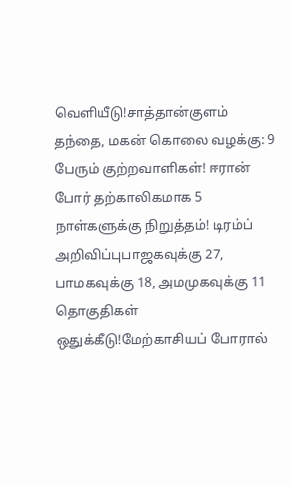வெளியீடு!சாத்தான்குளம் தந்தை, மகன் கொலை வழக்கு: 9 பேரும் குற்றவாளிகள்! ஈரான் போர் தற்காலிகமாக 5 நாள்களுக்கு நிறுத்தம்! டிரம்ப் அறிவிப்புபாஜகவுக்கு 27, பாமகவுக்கு 18, அமமுகவுக்கு 11 தொகுதிகள் ஒதுக்கீடு!மேற்காசியப் போரால்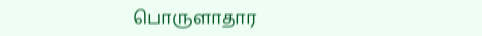பொருளாதார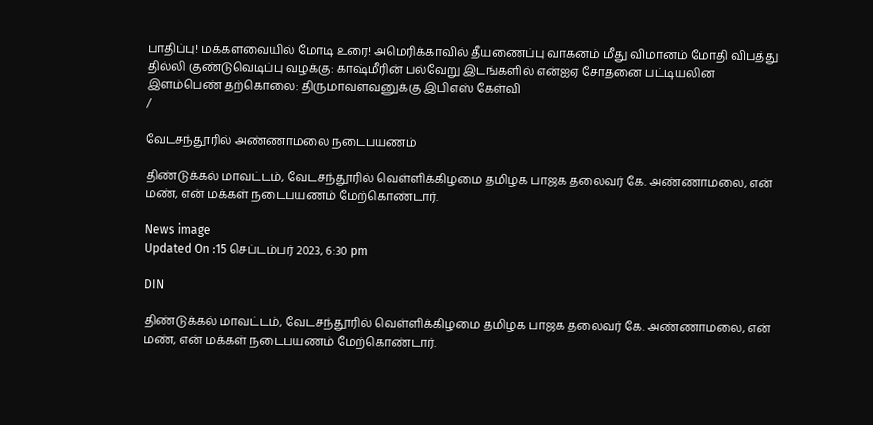பாதிப்பு! மக்களவையில் மோடி உரை! அமெரிக்காவில் தீயணைப்பு வாகனம் மீது விமானம் மோதி விபத்து தில்லி குண்டுவெடிப்பு வழக்கு: காஷ்மீரின் பல்வேறு இடங்களில் என்ஐஏ சோதனை பட்டியலின இளம்பெண் தற்கொலை: திருமாவளவனுக்கு இபிஎஸ் கேள்வி
/

வேடசந்தூரில் அண்ணாமலை நடைபயணம்

திண்டுக்கல் மாவட்டம், வேடசந்தூரில் வெள்ளிக்கிழமை தமிழக பாஜக தலைவர் கே. அண்ணாமலை, என் மண், என் மக்கள் நடைபயணம் மேற்கொண்டார்.

News image
Updated On :15 செப்டம்பர் 2023, 6:30 pm

DIN

திண்டுக்கல் மாவட்டம், வேடசந்தூரில் வெள்ளிக்கிழமை தமிழக பாஜக தலைவர் கே. அண்ணாமலை, என் மண், என் மக்கள் நடைபயணம் மேற்கொண்டார்.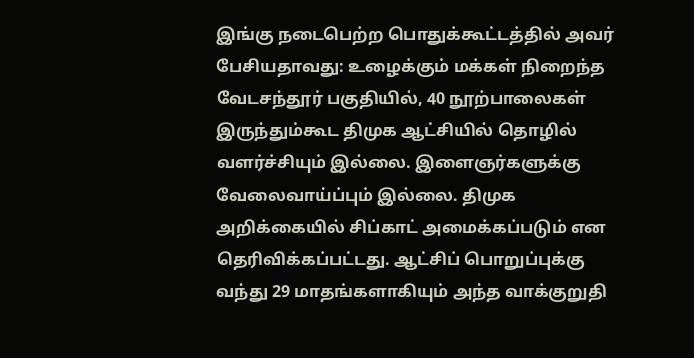இங்கு நடைபெற்ற பொதுக்கூட்டத்தில் அவர் பேசியதாவது: உழைக்கும் மக்கள் நிறைந்த வேடசந்தூர் பகுதியில், 40 நூற்பாலைகள் இருந்தும்கூட திமுக ஆட்சியில் தொழில் வளர்ச்சியும் இல்லை. இளைஞர்களுக்கு வேலைவாய்ப்பும் இல்லை. திமுக அறிக்கையில் சிப்காட் அமைக்கப்படும் என தெரிவிக்கப்பட்டது. ஆட்சிப் பொறுப்புக்கு வந்து 29 மாதங்களாகியும் அந்த வாக்குறுதி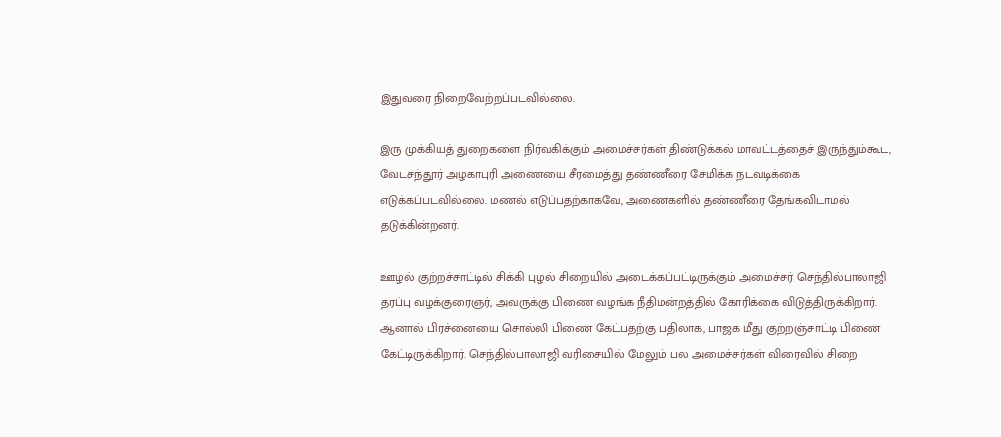இதுவரை நிறைவேற்றப்படவில்லை.

இரு முக்கியத் துறைகளை நிர்வகிக்கும் அமைச்சர்கள் திண்டுக்கல் மாவட்டத்தைச் இருந்தும்கூட, வேடசந்தூர் அழகாபுரி அணையை சீரமைத்து தண்ணீரை சேமிக்க நடவடிக்கை எடுக்கப்படவில்லை. மணல் எடுப்பதற்காகவே, அணைகளில் தண்ணீரை தேங்கவிடாமல் தடுக்கின்றனர்.

ஊழல் குற்றச்சாட்டில் சிக்கி புழல் சிறையில் அடைக்கப்பட்டிருக்கும் அமைச்சர் செந்தில்பாலாஜி தரப்பு வழக்குரைஞர், அவருக்கு பிணை வழங்க நீதிமன்றத்தில் கோரிக்கை விடுத்திருக்கிறார். ஆனால் பிரச்னையை சொல்லி பிணை கேட்பதற்கு பதிலாக, பாஜக மீது குற்றஞ்சாட்டி பிணை கேட்டிருக்கிறார். செந்தில்பாலாஜி வரிசையில் மேலும் பல அமைச்சர்கள் விரைவில் சிறை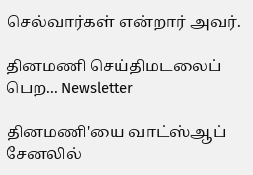செல்வார்கள் என்றார் அவர்.

தினமணி செய்திமடலைப் பெற... Newsletter

தினமணி'யை வாட்ஸ்ஆப் சேனலில்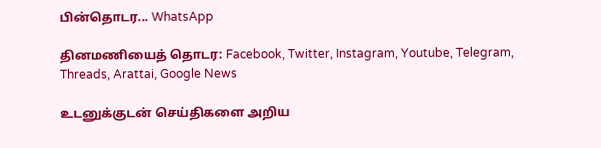பின்தொடர... WhatsApp

தினமணியைத் தொடர: Facebook, Twitter, Instagram, Youtube, Telegram, Threads, Arattai, Google News

உடனுக்குடன் செய்திகளை அறிய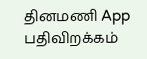தினமணி App பதிவிறக்கம்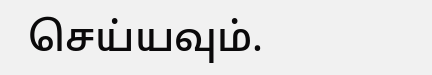செய்யவும்.